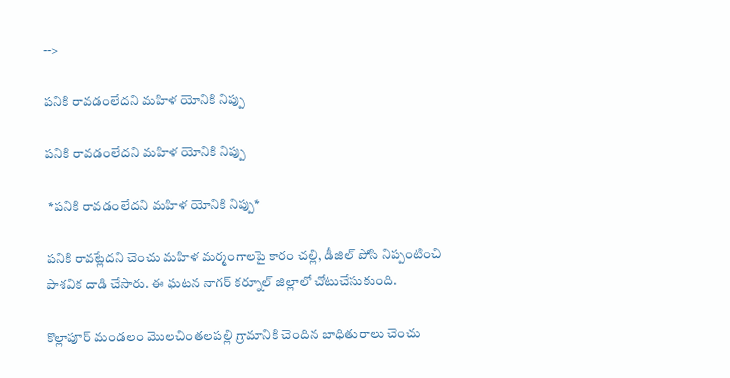-->

పనికి రావడంలేదని మహిళ యోనికి నిప్పు

పనికి రావడంలేదని మహిళ యోనికి నిప్పు

 *పనికి రావడంలేదని మహిళ యోనికి నిప్పు*

పనికి రావట్లేదని చెంచు మహిళ మర్మంగాలపై కారం చల్లి, డీజిల్ పోసి నిప్పంటించి పాశవిక దాడి చేసారు. ఈ ఘటన నాగర్ కర్నూల్ జిల్లాలో చోటుచేసుకుంది.

కొల్లాపూర్ మండలం మొలచింతలపల్లి గ్రామానికి చెందిన బాధితురాలు చెంచు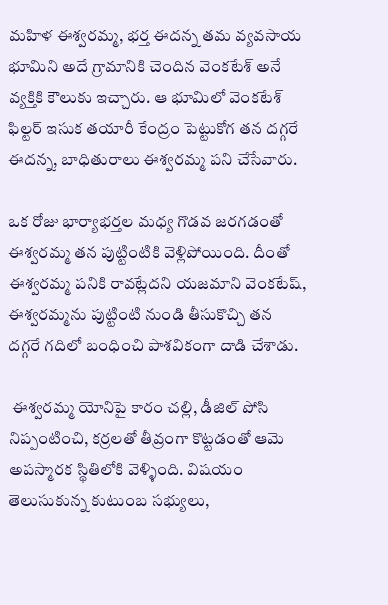మహిళ ఈశ్వరమ్మ, భర్త ఈదన్న తమ వ్యవసాయ భూమిని అదే గ్రామానికి చెందిన వెంకటేశ్‌ అనే వ్యక్తికి కౌలుకు ఇచ్చారు. ఆ భూమిలో వెంకటేశ్‌ ఫిల్టర్ ఇసుక తయారీ కేంద్రం పెట్టుకోగ తన దగ్గరే ఈదన్న, బాధితురాలు ఈశ్వరమ్మ పని చేసేవారు.

ఒక రోజు భార్యాభర్తల మధ్య గొడవ జరగడంతో ఈశ్వరమ్మ తన పుట్టింటికి వెళ్లిపోయింది. దీంతో ఈశ్వరమ్మ పనికి రావట్లేదని యజమాని వెంకటేష్, ఈశ్వరమ్మను పుట్టింటి నుండి తీసుకొచ్చి తన దగ్గరే గదిలో బంధించి పాశవికంగా దాడి చేశాడు.

 ఈశ్వరమ్మ యోనిపై కారం చల్లి, డీజిల్ పోసి నిప్పంటించి, కర్రలతో తీవ్రంగా కొట్టడంతో ఆమె అపస్మారక స్థితిలోకి వెళ్ళింది. విషయం తెలుసుకున్న కుటుంబ సభ్యులు,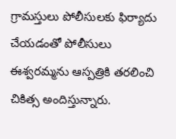గ్రామస్తులు పోలీసులకు ఫిర్యాదు చేయడంతో పోలీసులు ఈశ్వరమ్మను ఆస్పత్రికి తరలించి చికిత్స అందిస్తున్నారు.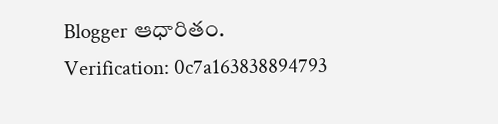Blogger ఆధారితం.
Verification: 0c7a163838894793